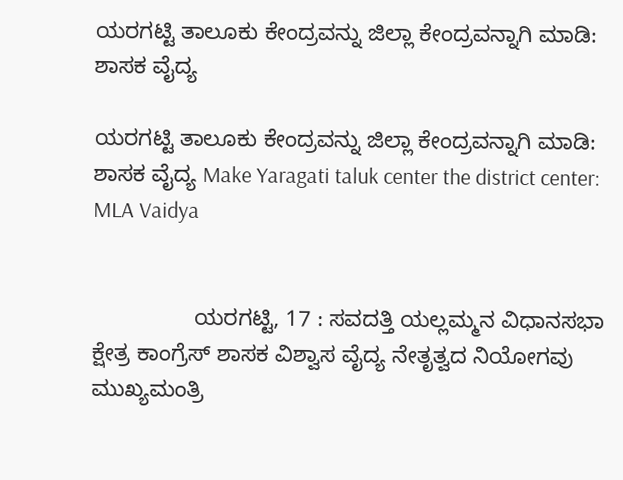ಯರಗಟ್ಟಿ ತಾಲೂಕು ಕೇಂದ್ರವನ್ನು ಜಿಲ್ಲಾ ಕೇಂದ್ರವನ್ನಾಗಿ ಮಾಡಿ: ಶಾಸಕ ವೈದ್ಯ

ಯರಗಟ್ಟಿ ತಾಲೂಕು ಕೇಂದ್ರವನ್ನು ಜಿಲ್ಲಾ ಕೇಂದ್ರವನ್ನಾಗಿ ಮಾಡಿ: ಶಾಸಕ ವೈದ್ಯ Make Yaragati taluk center the district center: MLA Vaidya


                ಯರಗಟ್ಟಿ, 17 : ಸವದತ್ತಿ ಯಲ್ಲಮ್ಮನ ವಿಧಾನಸಭಾ ಕ್ಷೇತ್ರ ಕಾಂಗ್ರೆಸ್ ಶಾಸಕ ವಿಶ್ವಾಸ ವೈದ್ಯ ನೇತೃತ್ವದ ನಿಯೋಗವು ಮುಖ್ಯಮಂತ್ರಿ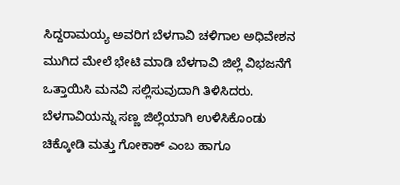ಸಿದ್ದರಾಮಯ್ಯ ಅವರಿಗ ಬೆಳಗಾವಿ ಚಳಿಗಾಲ ಅಧಿವೇಶನ ಮುಗಿದ ಮೇಲೆ ಭೇಟಿ ಮಾಡಿ ಬೆಳಗಾವಿ ಜಿಲ್ಲೆ ವಿಭಜನೆಗೆ ಒತ್ತಾಯಿಸಿ ಮನವಿ ಸಲ್ಲಿಸುವುದಾಗಿ ತಿಳಿಸಿದರು. ಬೆಳಗಾವಿಯನ್ನು ಸಣ್ಣ ಜಿಲ್ಲೆಯಾಗಿ ಉಳಿಸಿಕೊಂಡು ಚಿಕ್ಕೋಡಿ ಮತ್ತು ಗೋಕಾಕ್ ಎಂಬ ಹಾಗೂ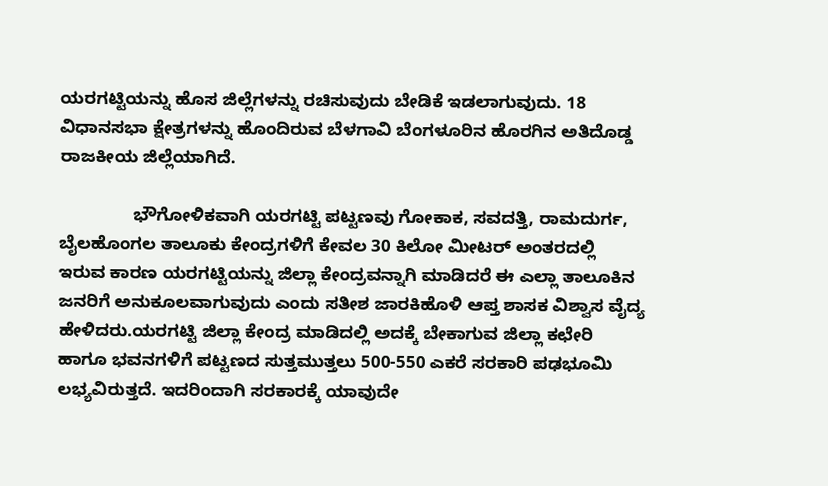ಯರಗಟ್ಟಿಯನ್ನು ಹೊಸ ಜಿಲ್ಲೆಗಳನ್ನು ರಚಿಸುವುದು ಬೇಡಿಕೆ ಇಡಲಾಗುವುದು. 18 ವಿಧಾನಸಭಾ ಕ್ಷೇತ್ರಗಳನ್ನು ಹೊಂದಿರುವ ಬೆಳಗಾವಿ ಬೆಂಗಳೂರಿನ ಹೊರಗಿನ ಅತಿದೊಡ್ಡ ರಾಜಕೀಯ ಜಿಲ್ಲೆಯಾಗಿದೆ.

               ಭೌಗೋಳಿಕವಾಗಿ ಯರಗಟ್ಟಿ ಪಟ್ಟಣವು ಗೋಕಾಕ, ಸವದತ್ತಿ, ರಾಮದುರ್ಗ, ಬೈಲಹೊಂಗಲ ತಾಲೂಕು ಕೇಂದ್ರಗಳಿಗೆ ಕೇವಲ 30 ಕಿಲೋ ಮೀಟರ್ ಅಂತರದಲ್ಲಿ ಇರುವ ಕಾರಣ ಯರಗಟ್ಟಿಯನ್ನು ಜಿಲ್ಲಾ ಕೇಂದ್ರವನ್ನಾಗಿ ಮಾಡಿದರೆ ಈ ಎಲ್ಲಾ ತಾಲೂಕಿನ ಜನರಿಗೆ ಅನುಕೂಲವಾಗುವುದು ಎಂದು ಸತೀಶ ಜಾರಕಿಹೊಳಿ ಆಪ್ತ ಶಾಸಕ ವಿಶ್ವಾಸ ವೈದ್ಯ ಹೇಳಿದರು.ಯರಗಟ್ಟಿ ಜಿಲ್ಲಾ ಕೇಂದ್ರ ಮಾಡಿದಲ್ಲಿ ಅದಕ್ಕೆ ಬೇಕಾಗುವ ಜಿಲ್ಲಾ ಕಛೇರಿ ಹಾಗೂ ಭವನಗಳಿಗೆ ಪಟ್ಟಣದ ಸುತ್ತಮುತ್ತಲು 500-550 ಎಕರೆ ಸರಕಾರಿ ಪಢಭೂಮಿ ಲಭ್ಯವಿರುತ್ತದೆ. ಇದರಿಂದಾಗಿ ಸರಕಾರಕ್ಕೆ ಯಾವುದೇ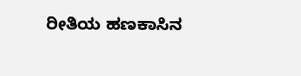ರೀತಿಯ ಹಣಕಾಸಿನ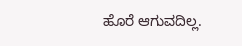ಹೊರೆ ಆಗುವದಿಲ್ಲ.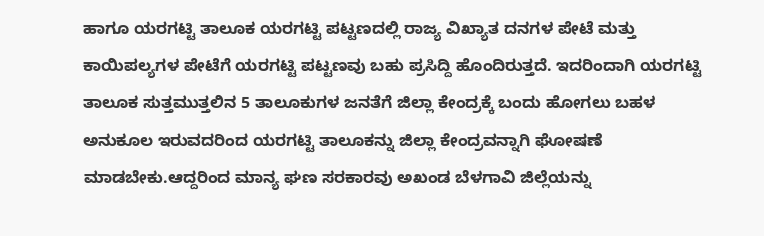ಹಾಗೂ ಯರಗಟ್ಟಿ ತಾಲೂಕ ಯರಗಟ್ಟಿ ಪಟ್ಟಣದಲ್ಲಿ ರಾಜ್ಯ ವಿಖ್ಯಾತ ದನಗಳ ಪೇಟೆ ಮತ್ತು ಕಾಯಿಪಲ್ಯಗಳ ಪೇಟೆಗೆ ಯರಗಟ್ಟಿ ಪಟ್ಟಣವು ಬಹು ಪ್ರಸಿದ್ದಿ ಹೊಂದಿರುತ್ತದೆ. ಇದರಿಂದಾಗಿ ಯರಗಟ್ಟಿ ತಾಲೂಕ ಸುತ್ತಮುತ್ತಲಿನ 5 ತಾಲೂಕುಗಳ ಜನತೆಗೆ ಜಿಲ್ಲಾ ಕೇಂದ್ರಕ್ಕೆ ಬಂದು ಹೋಗಲು ಬಹಳ ಅನುಕೂಲ ಇರುವದರಿಂದ ಯರಗಟ್ಟಿ ತಾಲೂಕನ್ನು ಜಿಲ್ಲಾ ಕೇಂದ್ರವನ್ನಾಗಿ ಘೋಷಣೆ ಮಾಡಬೇಕು.ಆದ್ದರಿಂದ ಮಾನ್ಯ ಘಣ ಸರಕಾರವು ಅಖಂಡ ಬೆಳಗಾವಿ ಜಿಲ್ಲೆಯನ್ನು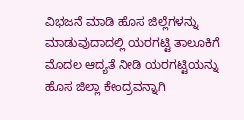ವಿಭಜನೆ ಮಾಡಿ ಹೊಸ ಜಿಲ್ಲೆಗಳನ್ನು ಮಾಡುವುದಾದಲ್ಲಿ ಯರಗಟ್ಟಿ ತಾಲೂಕಿಗೆ ಮೊದಲ ಆದ್ಯತೆ ನೀಡಿ ಯರಗಟ್ಟಿಯನ್ನು ಹೊಸ ಜಿಲ್ಲಾ ಕೇಂದ್ರವನ್ನಾಗಿ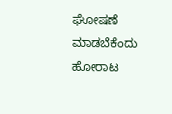ಘೋಷಣೆ ಮಾಡಬೆಕೆಂದು ಹೋರಾಟ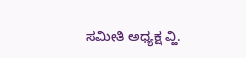ಸಮೀತಿ ಅಧ್ಯಕ್ಷ ವ್ಹಿ.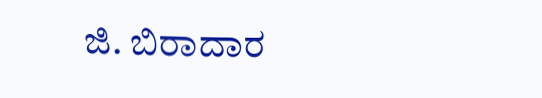ಜಿ. ಬಿರಾದಾರ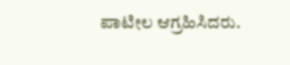ಪಾಟೀಲ ಆಗ್ರಹಿಸಿದರು.